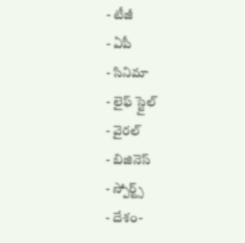- టీజీ
- ఏపీ
- సినిమా
- లైఫ్ స్టైల్
- వైరల్
- బిజినెస్
- స్పోర్ట్స్
- దేశం-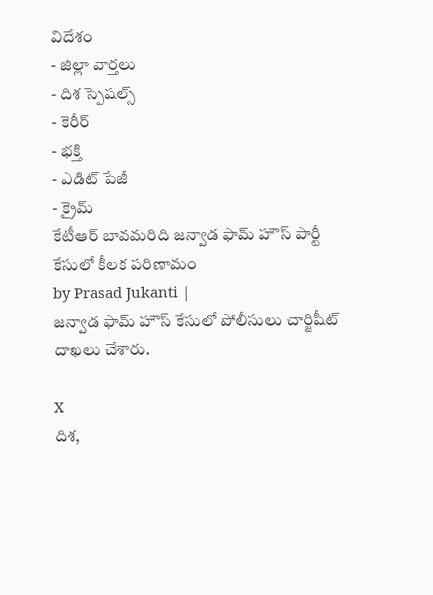విదేశం
- జిల్లా వార్తలు
- దిశ స్పెషల్స్
- కెరీర్
- భక్తి
- ఎడిట్ పేజీ
- క్రైమ్
కేటీఆర్ బావమరిది జన్వాడ ఫామ్ హౌస్ పార్టీ కేసులో కీలక పరిణామం
by Prasad Jukanti |
జన్వాడ ఫామ్ హౌస్ కేసులో పోలీసులు చార్జిషీట్ దాఖలు చేశారు.

X
దిశ,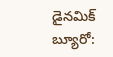డైనమిక్ బ్యూరో: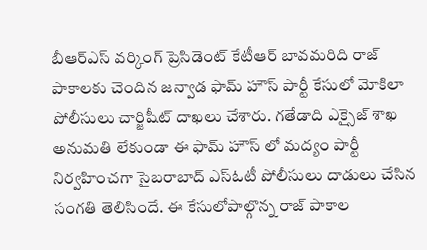బీఆర్ఎస్ వర్కింగ్ ప్రెసిడెంట్ కేటీఆర్ బావమరిది రాజ్ పాకాలకు చెందిన జన్వాడ ఫామ్ హౌస్ పార్టీ కేసులో మోకిలా పోలీసులు చార్జిషీట్ దాఖలు చేశారు. గతేడాది ఎక్సైజ్ శాఖ అనుమతి లేకుండా ఈ ఫామ్ హౌస్ లో మద్యం పార్టీ నిర్వహించగా సైబరాబాద్ ఎస్ఓటీ పోలీసులు దాడులు చేసిన సంగతి తెలిసిందే. ఈ కేసులోపాల్గొన్న రాజ్ పాకాల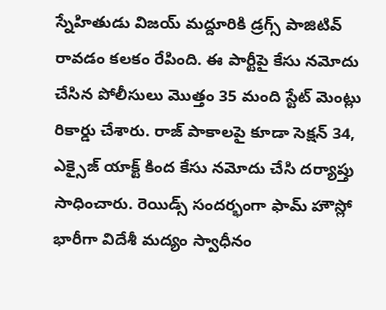స్నేహితుడు విజయ్ మద్దూరికి డ్రగ్స్ పాజిటివ్ రావడం కలకం రేపింది. ఈ పార్టీపై కేసు నమోదు చేసిన పోలీసులు మొత్తం 35 మంది స్టేట్ మెంట్లు రికార్డు చేశారు. రాజ్ పాకాలపై కూడా సెక్షన్ 34, ఎక్సైజ్ యాక్ట్ కింద కేసు నమోదు చేసి దర్యాప్తు సాధించారు. రెయిడ్స్ సందర్భంగా ఫామ్ హౌస్లో భారీగా విదేశీ మద్యం స్వాధీనం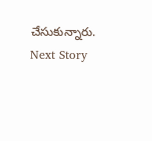చేసుకున్నారు.
Next Story